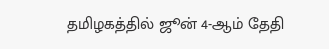தமிழகத்தில் ஜூன் 4-ஆம் தேதி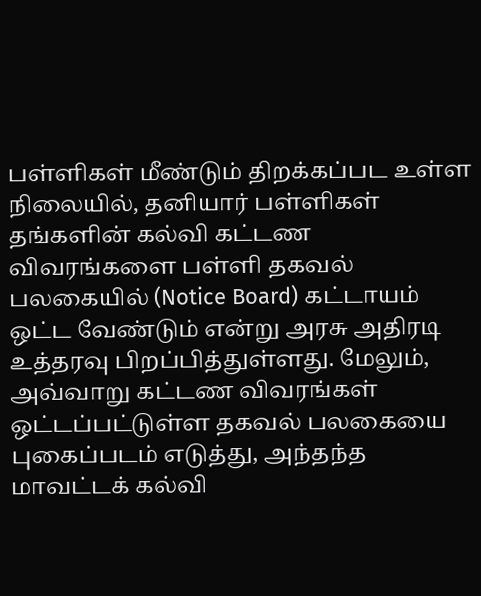பள்ளிகள் மீண்டும் திறக்கப்பட உள்ள நிலையில், தனியார் பள்ளிகள் தங்களின் கல்வி கட்டண விவரங்களை பள்ளி தகவல் பலகையில் (Notice Board) கட்டாயம் ஒட்ட வேண்டும் என்று அரசு அதிரடி உத்தரவு பிறப்பித்துள்ளது. மேலும், அவ்வாறு கட்டண விவரங்கள் ஒட்டப்பட்டுள்ள தகவல் பலகையை புகைப்படம் எடுத்து, அந்தந்த மாவட்டக் கல்வி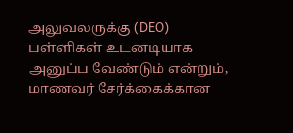அலுவலருக்கு (DEO) பள்ளிகள் உடனடியாக அனுப்ப வேண்டும் என்றும், மாணவர் சேர்க்கைக்கான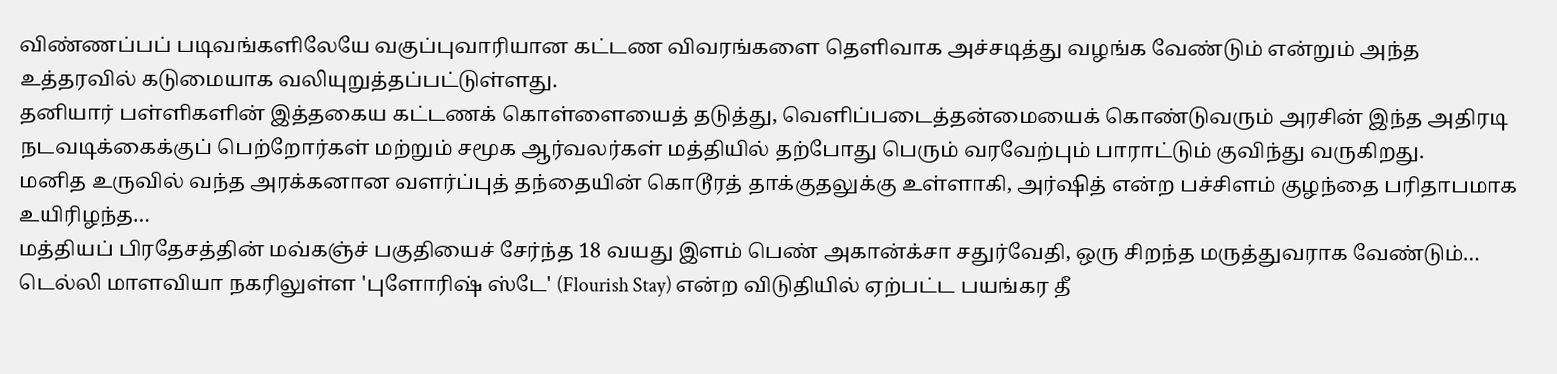விண்ணப்பப் படிவங்களிலேயே வகுப்புவாரியான கட்டண விவரங்களை தெளிவாக அச்சடித்து வழங்க வேண்டும் என்றும் அந்த உத்தரவில் கடுமையாக வலியுறுத்தப்பட்டுள்ளது.
தனியார் பள்ளிகளின் இத்தகைய கட்டணக் கொள்ளையைத் தடுத்து, வெளிப்படைத்தன்மையைக் கொண்டுவரும் அரசின் இந்த அதிரடி நடவடிக்கைக்குப் பெற்றோர்கள் மற்றும் சமூக ஆர்வலர்கள் மத்தியில் தற்போது பெரும் வரவேற்பும் பாராட்டும் குவிந்து வருகிறது.
மனித உருவில் வந்த அரக்கனான வளர்ப்புத் தந்தையின் கொடூரத் தாக்குதலுக்கு உள்ளாகி, அர்ஷித் என்ற பச்சிளம் குழந்தை பரிதாபமாக உயிரிழந்த…
மத்தியப் பிரதேசத்தின் மவ்கஞ்ச் பகுதியைச் சேர்ந்த 18 வயது இளம் பெண் அகான்க்சா சதுர்வேதி, ஒரு சிறந்த மருத்துவராக வேண்டும்…
டெல்லி மாளவியா நகரிலுள்ள 'புளோரிஷ் ஸ்டே' (Flourish Stay) என்ற விடுதியில் ஏற்பட்ட பயங்கர தீ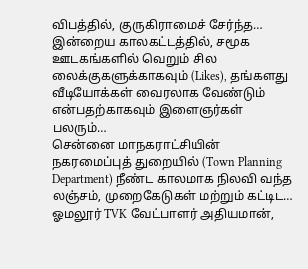விபத்தில், குருகிராமைச் சேர்ந்த…
இன்றைய காலகட்டத்தில், சமூக ஊடகங்களில் வெறும் சில லைக்குகளுக்காகவும் (Likes), தங்களது வீடியோக்கள் வைரலாக வேண்டும் என்பதற்காகவும் இளைஞர்கள் பலரும்…
சென்னை மாநகராட்சியின் நகரமைப்புத் துறையில் (Town Planning Department) நீண்ட காலமாக நிலவி வந்த லஞ்சம், முறைகேடுகள் மற்றும் கட்டிட…
ஓமலூர் TVK வேட்பாளர் அதியமான்,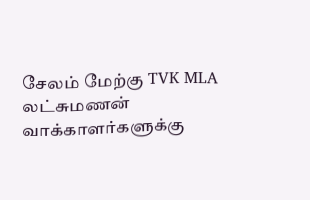சேலம் மேற்கு TVK MLA லட்சுமணன் வாக்காளர்களுக்கு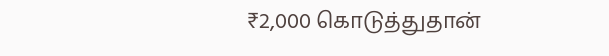₹2,000 கொடுத்துதான்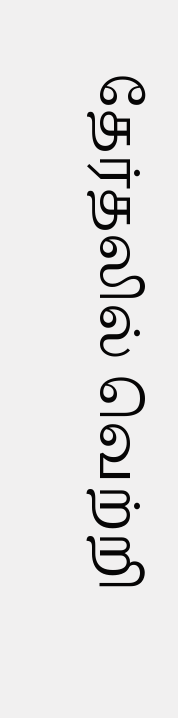தேர்தலில் வெற்றி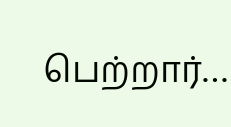பெற்றார்…